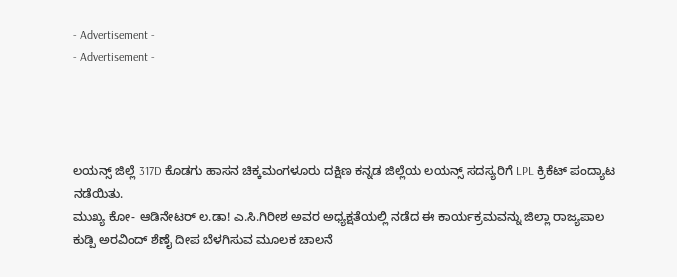- Advertisement -
- Advertisement -




ಲಯನ್ಸ್ ಜಿಲ್ಲೆ 317D ಕೊಡಗು ಹಾಸನ ಚಿಕ್ಕಮಂಗಳೂರು ದಕ್ಷಿಣ ಕನ್ನಡ ಜಿಲ್ಲೆಯ ಲಯನ್ಸ್ ಸದಸ್ಯರಿಗೆ LPL ಕ್ರಿಕೆಟ್ ಪಂದ್ಯಾಟ ನಡೆಯಿತು.
ಮುಖ್ಯ ಕೋ- ಆಡಿನೇಟರ್ ಲ.ಡಾ! ಎ.ಸಿ.ಗಿರೀಶ ಅವರ ಅಧ್ಯಕ್ಷತೆಯಲ್ಲಿ ನಡೆದ ಈ ಕಾರ್ಯಕ್ರಮವನ್ನು ಜಿಲ್ಲಾ ರಾಜ್ಯಪಾಲ ಕುಡ್ಪಿ ಅರವಿಂದ್ ಶೆಣೈ ದೀಪ ಬೆಳಗಿಸುವ ಮೂಲಕ ಚಾಲನೆ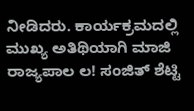ನೀಡಿದರು. ಕಾರ್ಯಕ್ರಮದಲ್ಲಿ ಮುಖ್ಯ ಅತಿಥಿಯಾಗಿ ಮಾಜಿ ರಾಜ್ಯಪಾಲ ಲ! ಸಂಜಿತ್ ಶೆಟ್ಟಿ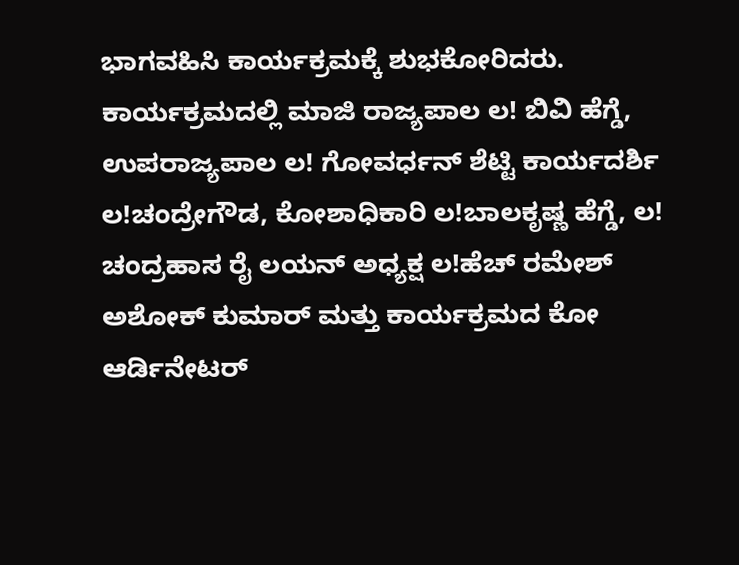ಭಾಗವಹಿಸಿ ಕಾರ್ಯಕ್ರಮಕ್ಕೆ ಶುಭಕೋರಿದರು.
ಕಾರ್ಯಕ್ರಮದಲ್ಲಿ ಮಾಜಿ ರಾಜ್ಯಪಾಲ ಲ! ಬಿವಿ ಹೆಗ್ಡೆ, ಉಪರಾಜ್ಯಪಾಲ ಲ! ಗೋವರ್ಧನ್ ಶೆಟ್ಟಿ ಕಾರ್ಯದರ್ಶಿ ಲ!ಚಂದ್ರೇಗೌಡ, ಕೋಶಾಧಿಕಾರಿ ಲ!ಬಾಲಕೃಷ್ಣ ಹೆಗ್ಡೆ, ಲ! ಚಂದ್ರಹಾಸ ರೈ ಲಯನ್ ಅಧ್ಯಕ್ಷ ಲ!ಹೆಚ್ ರಮೇಶ್ ಅಶೋಕ್ ಕುಮಾರ್ ಮತ್ತು ಕಾರ್ಯಕ್ರಮದ ಕೋ ಆರ್ಡಿನೇಟರ್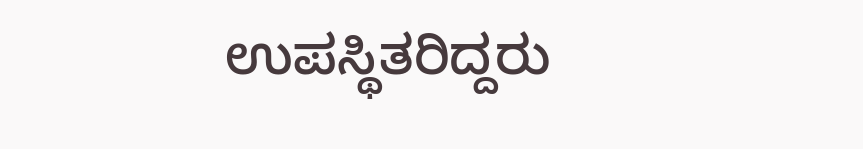ಉಪಸ್ಥಿತರಿದ್ದರು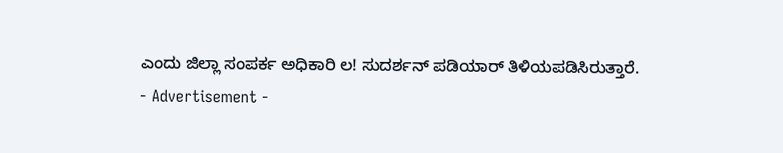ಎಂದು ಜಿಲ್ಲಾ ಸಂಪರ್ಕ ಅಧಿಕಾರಿ ಲ! ಸುದರ್ಶನ್ ಪಡಿಯಾರ್ ತಿಳಿಯಪಡಿಸಿರುತ್ತಾರೆ.
- Advertisement -